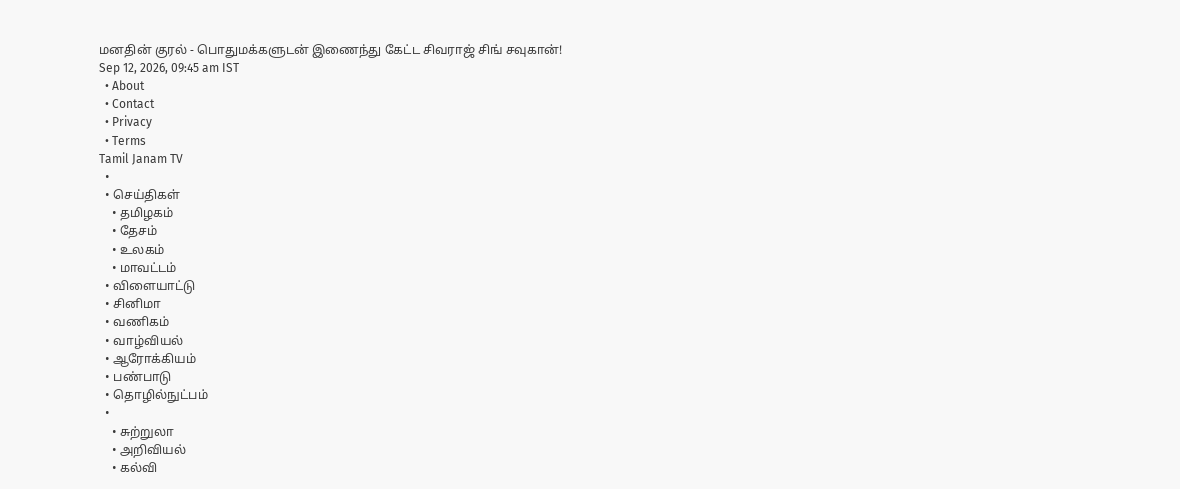மனதின் குரல் - பொதுமக்களுடன் இணைந்து கேட்ட சிவராஜ் சிங் சவுகான்!
Sep 12, 2026, 09:45 am IST
  • About
  • Contact
  • Privacy
  • Terms
Tamil Janam TV
  •
  • செய்திகள்
    • தமிழகம்
    • தேசம்
    • உலகம்
    • மாவட்டம்
  • விளையாட்டு
  • சினிமா
  • வணிகம்
  • வாழ்வியல்
  • ஆரோக்கியம்
  • பண்பாடு
  • தொழில்நுட்பம்
  •
    • சுற்றுலா
    • அறிவியல்
    • கல்வி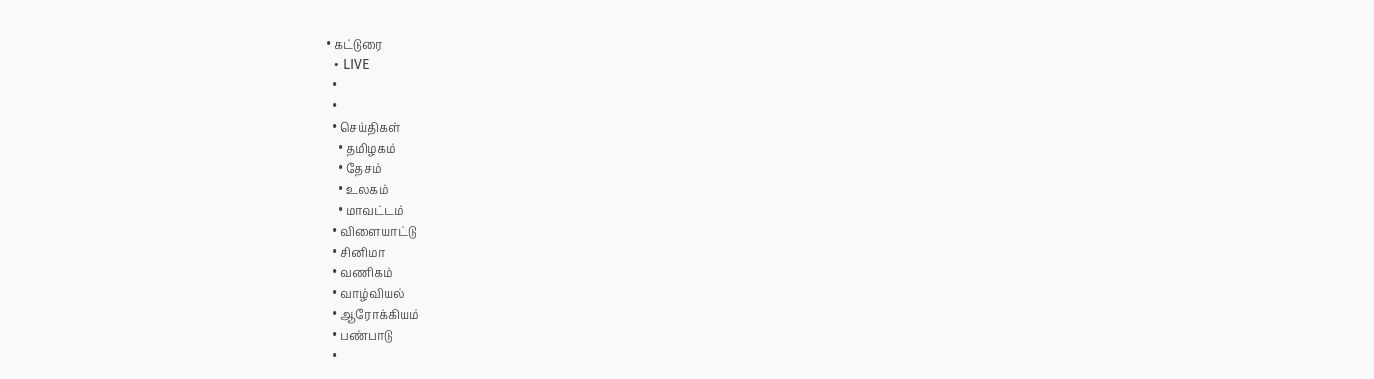• கட்டுரை
  • LIVE
  •
  •
  • செய்திகள்
    • தமிழகம்
    • தேசம்
    • உலகம்
    • மாவட்டம்
  • விளையாட்டு
  • சினிமா
  • வணிகம்
  • வாழ்வியல்
  • ஆரோக்கியம்
  • பண்பாடு
  •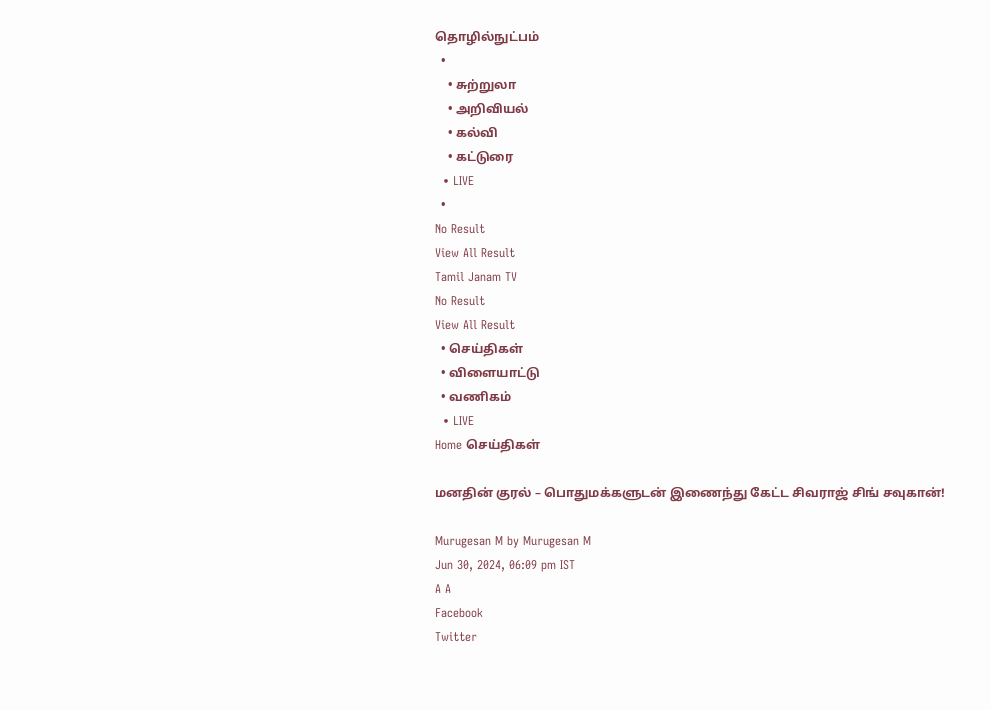தொழில்நுட்பம்
  •
    • சுற்றுலா
    • அறிவியல்
    • கல்வி
    • கட்டுரை
  • LIVE
  •
No Result
View All Result
Tamil Janam TV
No Result
View All Result
  • செய்திகள்
  • விளையாட்டு
  • வணிகம்
  • LIVE
Home செய்திகள்

மனதின் குரல் – பொதுமக்களுடன் இணைந்து கேட்ட சிவராஜ் சிங் சவுகான்!

Murugesan M by Murugesan M
Jun 30, 2024, 06:09 pm IST
A A
Facebook
Twitter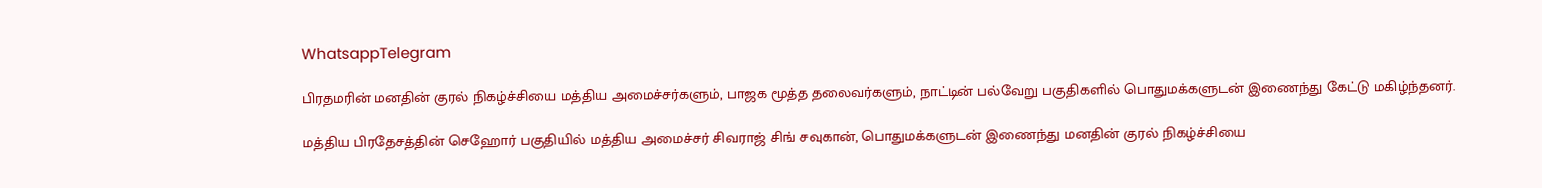WhatsappTelegram

பிரதமரின் மனதின் குரல் நிகழ்ச்சியை மத்திய அமைச்சர்களும், பாஜக மூத்த தலைவர்களும், நாட்டின் பல்வேறு பகுதிகளில் பொதுமக்களுடன் இணைந்து கேட்டு மகிழ்ந்தனர்.

மத்திய பிரதேசத்தின் செஹோர் பகுதியில் மத்திய அமைச்சர் சிவராஜ் சிங் சவுகான், பொதுமக்களுடன் இணைந்து மனதின் குரல் நிகழ்ச்சியை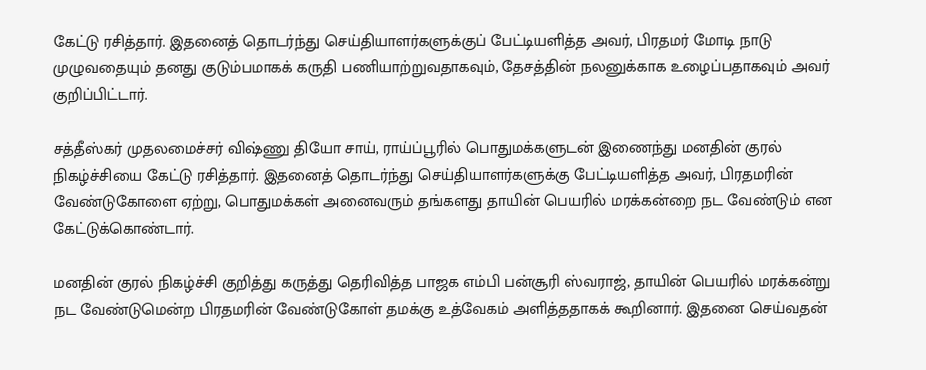கேட்டு ரசித்தார். இதனைத் தொடர்ந்து செய்தியாளர்களுக்குப் பேட்டியளித்த அவர், பிரதமர் மோடி நாடு முழுவதையும் தனது குடும்பமாகக் கருதி பணியாற்றுவதாகவும், தேசத்தின் நலனுக்காக உழைப்பதாகவும் அவர் குறிப்பிட்டார்.

சத்தீஸ்கர் முதலமைச்சர் விஷ்ணு தியோ சாய், ராய்ப்பூரில் பொதுமக்களுடன் இணைந்து மனதின் குரல் நிகழ்ச்சியை கேட்டு ரசித்தார். இதனைத் தொடர்ந்து செய்தியாளர்களுக்கு பேட்டியளித்த அவர், பிரதமரின் வேண்டுகோளை ஏற்று, பொதுமக்கள் அனைவரும் தங்களது தாயின் பெயரில் மரக்கன்றை நட வேண்டும் என கேட்டுக்கொண்டார்.

மனதின் குரல் நிகழ்ச்சி குறித்து கருத்து தெரிவித்த பாஜக எம்பி பன்சூரி ஸ்வராஜ், தாயின் பெயரில் மரக்கன்று நட வேண்டுமென்ற பிரதமரின் வேண்டுகோள் தமக்கு உத்வேகம் அளித்ததாகக் கூறினார். இதனை செய்வதன்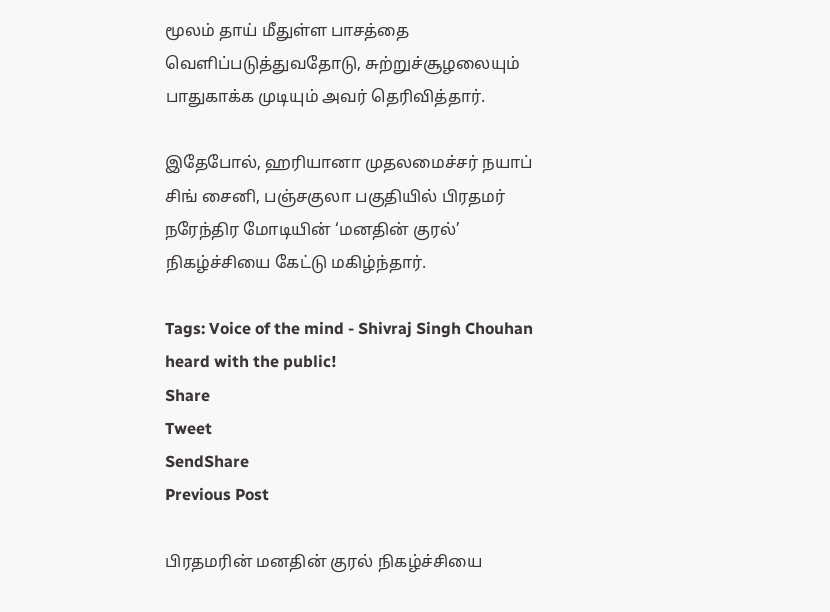மூலம் தாய் மீதுள்ள பாசத்தை வெளிப்படுத்துவதோடு, சுற்றுச்சூழலையும் பாதுகாக்க முடியும் அவர் தெரிவித்தார்.

இதேபோல், ஹரியானா முதலமைச்சர் நயாப் சிங் சைனி, பஞ்சகுலா பகுதியில் பிரதமர் நரேந்திர மோடியின் ‘மனதின் குரல்’ நிகழ்ச்சியை கேட்டு மகிழ்ந்தார்.

Tags: Voice of the mind - Shivraj Singh Chouhan heard with the public!
Share
Tweet
SendShare
Previous Post

பிரதமரின் மனதின் குரல் நிகழ்ச்சியை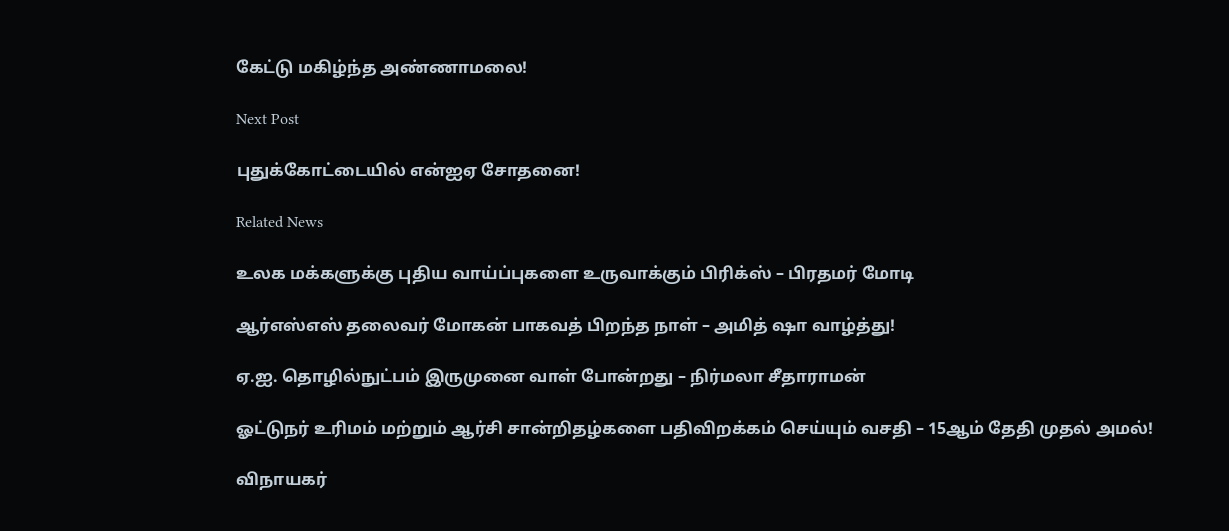கேட்டு மகிழ்ந்த அண்ணாமலை!

Next Post

புதுக்கோட்டையில் என்ஐஏ சோதனை!

Related News

உலக மக்களுக்கு புதிய வாய்ப்புகளை உருவாக்கும் பிரிக்ஸ் – பிரதமர் மோடி

ஆர்எஸ்எஸ் தலைவர் மோகன் பாகவத் பிறந்த நாள் – அமித் ஷா வாழ்த்து!

ஏ.ஐ. தொழில்நுட்பம் இருமுனை வாள் போன்றது – நிர்மலா சீதாராமன்

ஓட்டுநர் உரிமம் மற்றும் ஆர்சி சான்றிதழ்களை பதிவிறக்கம் செய்யும் வசதி – 15ஆம் தேதி முதல் அமல்!

விநாயகர்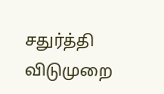சதுர்த்தி விடுமுறை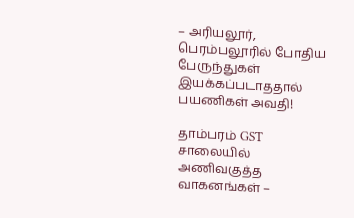– அரியலூர், பெரம்பலூரில் போதிய பேருந்துகள் இயக்கப்படாததால் பயணிகள் அவதி!

தாம்பரம் GST சாலையில் அணிவகுத்த வாகனங்கள் –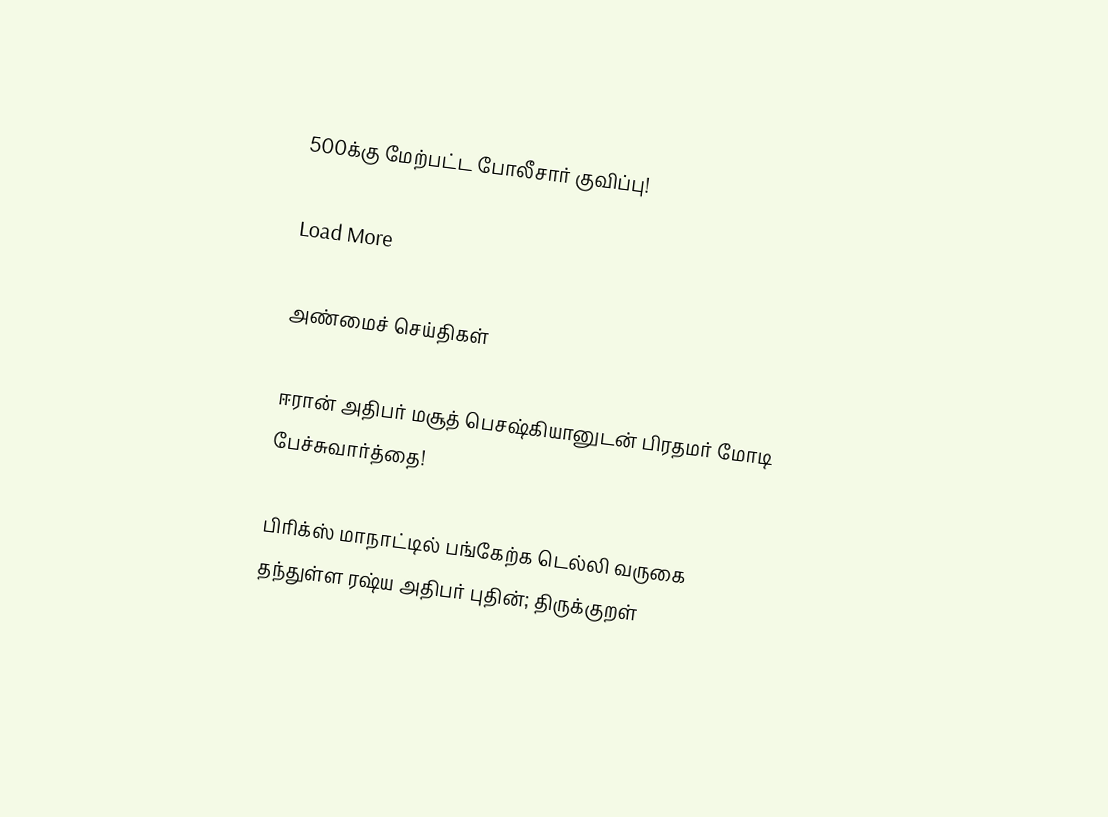500க்கு மேற்பட்ட போலீசார் குவிப்பு!

Load More

அண்மைச் செய்திகள்

ஈரான் அதிபர் மசூத் பெசஷ்கியானுடன் பிரதமர் மோடி பேச்சுவார்த்தை!

பிரிக்ஸ் மாநாட்டில் பங்கேற்க டெல்லி வருகை தந்துள்ள ரஷ்ய அதிபர் புதின்; திருக்குறள்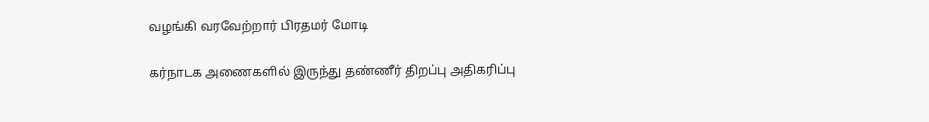வழங்கி வரவேற்றார் பிரதமர் மோடி

கர்நாடக அணைகளில் இருந்து தண்ணீர் திறப்பு அதிகரிப்பு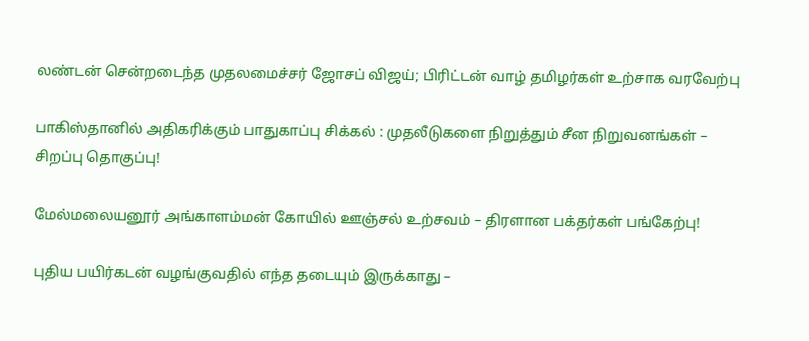லண்டன் சென்றடைந்த முதலமைச்சர் ஜோசப் விஜய்; பிரிட்டன் வாழ் தமிழர்கள் உற்சாக வரவேற்பு

பாகிஸ்தானில் அதிகரிக்கும் பாதுகாப்பு சிக்கல் : முதலீடுகளை நிறுத்தும் சீன நிறுவனங்கள் – சிறப்பு தொகுப்பு!

மேல்மலையனூர் அங்காளம்மன் கோயில் ஊஞ்சல் உற்சவம் – திரளான பக்தர்கள் பங்கேற்பு!

புதிய பயிர்கடன் வழங்குவதில் எந்த தடையும் இருக்காது –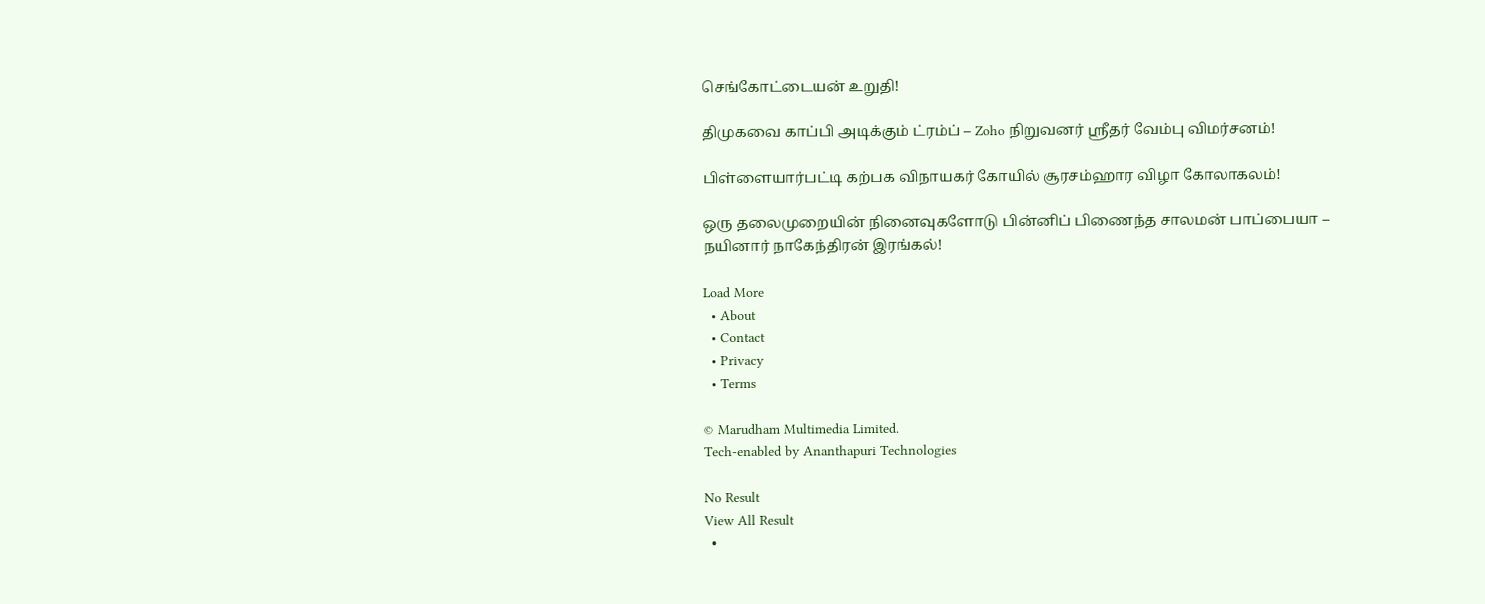செங்கோட்டையன் உறுதி!

திமுகவை காப்பி அடிக்கும் ட்ரம்ப் – Zoho நிறுவனர் ஸ்ரீதர் வேம்பு விமர்சனம்!

பிள்ளையார்பட்டி கற்பக விநாயகர் கோயில் சூரசம்ஹார விழா கோலாகலம்!

ஒரு தலைமுறையின் நினைவுகளோடு பின்னிப் பிணைந்த சாலமன் பாப்பையா – நயினார் நாகேந்திரன் இரங்கல்!

Load More
  • About
  • Contact
  • Privacy
  • Terms

© Marudham Multimedia Limited.
Tech-enabled by Ananthapuri Technologies

No Result
View All Result
  •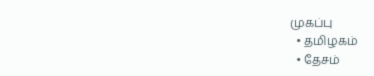முகப்பு
  • தமிழகம்
  • தேசம்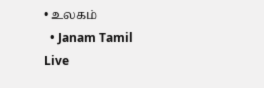• உலகம்
  • Janam Tamil Live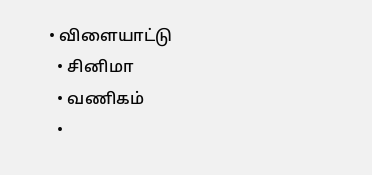• விளையாட்டு
  • சினிமா
  • வணிகம்
  •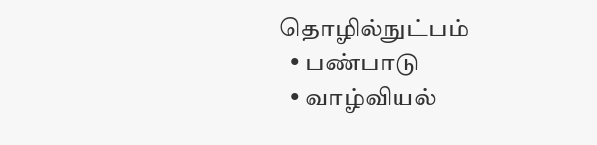தொழில்நுட்பம்
  • பண்பாடு
  • வாழ்வியல்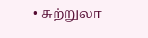• சுற்றுலா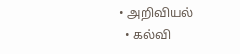• அறிவியல்
  • கல்வி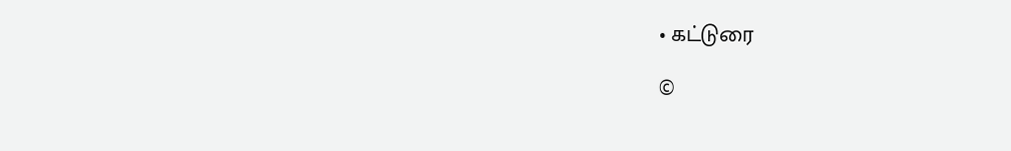• கட்டுரை

©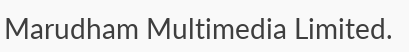Marudham Multimedia Limited.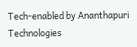Tech-enabled by Ananthapuri Technologies